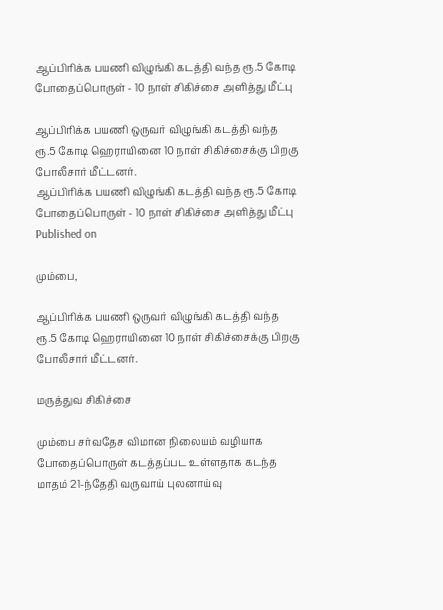ஆப்பிரிக்க பயணி விழுங்கி கடத்தி வந்த ரூ.5 கோடி போதைப்பொருள் - 10 நாள் சிகிச்சை அளித்து மீட்பு

ஆப்பிரிக்க பயணி ஒருவர் விழுங்கி கடத்தி வந்த ரூ.5 கோடி ஹெராயினை 10 நாள் சிகிச்சைக்கு பிறகு போலீசார் மீட்டனர்.
ஆப்பிரிக்க பயணி விழுங்கி கடத்தி வந்த ரூ.5 கோடி போதைப்பொருள் - 10 நாள் சிகிச்சை அளித்து மீட்பு
Published on

மும்பை,

ஆப்பிரிக்க பயணி ஒருவர் விழுங்கி கடத்தி வந்த ரூ.5 கோடி ஹெராயினை 10 நாள் சிகிச்சைக்கு பிறகு போலீசார் மீட்டனர்.

மருத்துவ சிகிச்சை

மும்பை சர்வதேச விமான நிலையம் வழியாக போதைப்பொருள் கடத்தப்பட உள்ளதாக கடந்த மாதம் 21-ந்தேதி வருவாய் புலனாய்வு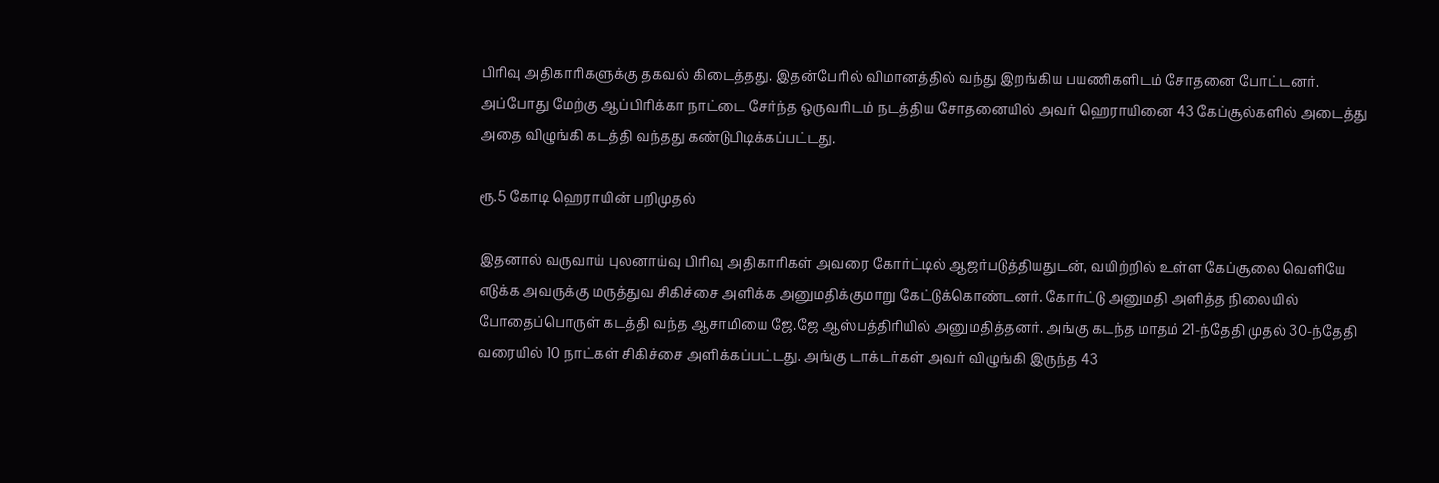பிரிவு அதிகாரிகளுக்கு தகவல் கிடைத்தது. இதன்பேரில் விமானத்தில் வந்து இறங்கிய பயணிகளிடம் சோதனை போட்டனர். அப்போது மேற்கு ஆப்பிரிக்கா நாட்டை சேர்ந்த ஒருவரிடம் நடத்திய சோதனையில் அவர் ஹெராயினை 43 கேப்சூல்களில் அடைத்து அதை விழுங்கி கடத்தி வந்தது கண்டுபிடிக்கப்பட்டது.

ரூ.5 கோடி ஹெராயின் பறிமுதல்

இதனால் வருவாய் புலனாய்வு பிரிவு அதிகாரிகள் அவரை கோர்ட்டில் ஆஜர்படுத்தியதுடன், வயிற்றில் உள்ள கேப்சூலை வெளியே எடுக்க அவருக்கு மருத்துவ சிகிச்சை அளிக்க அனுமதிக்குமாறு கேட்டுக்கொண்டனர். கோர்ட்டு அனுமதி அளித்த நிலையில் போதைப்பொருள் கடத்தி வந்த ஆசாமியை ஜே.ஜே ஆஸ்பத்திரியில் அனுமதித்தனர். அங்கு கடந்த மாதம் 21-ந்தேதி முதல் 30-ந்தேதி வரையில் 10 நாட்கள் சிகிச்சை அளிக்கப்பட்டது. அங்கு டாக்டர்கள் அவர் விழுங்கி இருந்த 43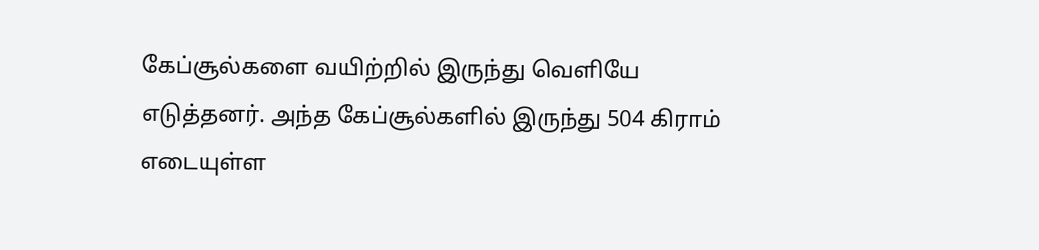கேப்சூல்களை வயிற்றில் இருந்து வெளியே எடுத்தனர். அந்த கேப்சூல்களில் இருந்து 504 கிராம் எடையுள்ள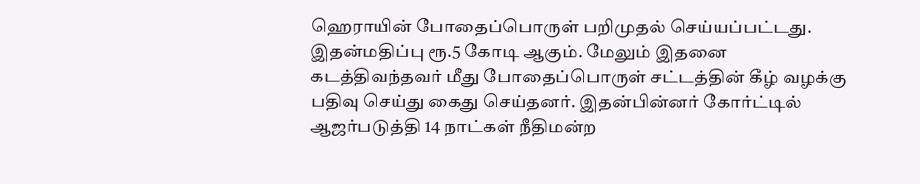ஹெராயின் போதைப்பொருள் பறிமுதல் செய்யப்பட்டது. இதன்மதிப்பு ரூ.5 கோடி ஆகும். மேலும் இதனை கடத்திவந்தவர் மீது போதைப்பொருள் சட்டத்தின் கீழ் வழக்கு பதிவு செய்து கைது செய்தனர். இதன்பின்னர் கோர்ட்டில் ஆஜர்படுத்தி 14 நாட்கள் நீதிமன்ற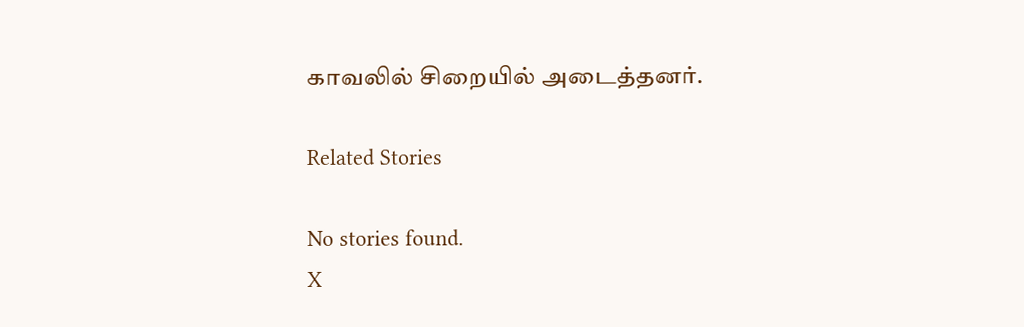காவலில் சிறையில் அடைத்தனர்.

Related Stories

No stories found.
X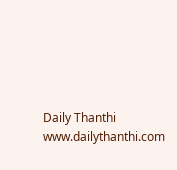Daily Thanthi
www.dailythanthi.com